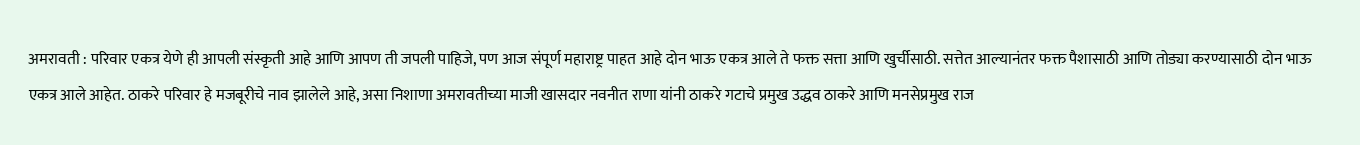अमरावती : परिवार एकत्र येणे ही आपली संस्कृती आहे आणि आपण ती जपली पाहिजे, पण आज संपूर्ण महाराष्ट्र पाहत आहे दोन भाऊ एकत्र आले ते फक्त सत्ता आणि खुर्चीसाठी. सत्तेत आल्यानंतर फक्त पैशासाठी आणि तोड्या करण्यासाठी दोन भाऊ एकत्र आले आहेत. ठाकरे परिवार हे मजबूरीचे नाव झालेले आहे, असा निशाणा अमरावतीच्या माजी खासदार नवनीत राणा यांनी ठाकरे गटाचे प्रमुख उद्धव ठाकरे आणि मनसेप्रमुख राज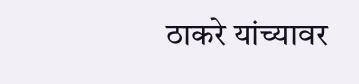ठाकरे यांच्यावर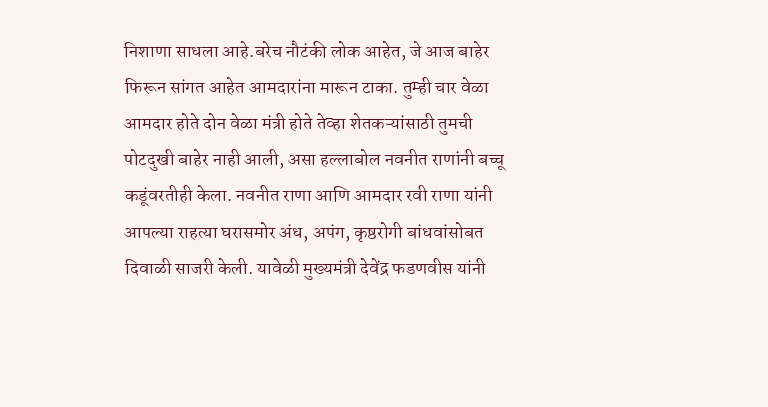निशाणा साधला आहे.बरेच नौटंकी लोक आहेत, जे आज बाहेर फिरून सांगत आहेत आमदारांना मारून टाका. तुम्ही चार वेळा आमदार होते दोन वेळा मंत्री होते तेव्हा शेतकऱ्यांसाठी तुमची पोटदुखी बाहेर नाही आली, असा हल्लाबोल नवनीत राणांनी बच्चू कडूंवरतीही केला. नवनीत राणा आणि आमदार रवी राणा यांनी आपल्या राहत्या घरासमोर अंध, अपंग, कृष्ठरोगी बांधवांसोबत दिवाळी साजरी केली. यावेळी मुख्यमंत्री देवेंद्र फडणवीस यांनी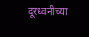दूरध्वनीच्या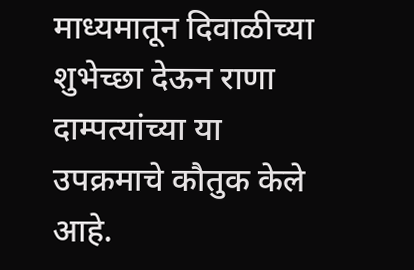माध्यमातून दिवाळीच्या शुभेच्छा देऊन राणा दाम्पत्यांच्या या उपक्रमाचे कौतुक केले आहे.